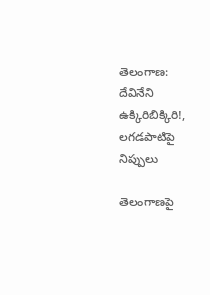తెలంగాణ: దేవినేని ఉక్కిరిబిక్కిరి!, లగడపాటిపై నిప్పులు

తెలంగాణపై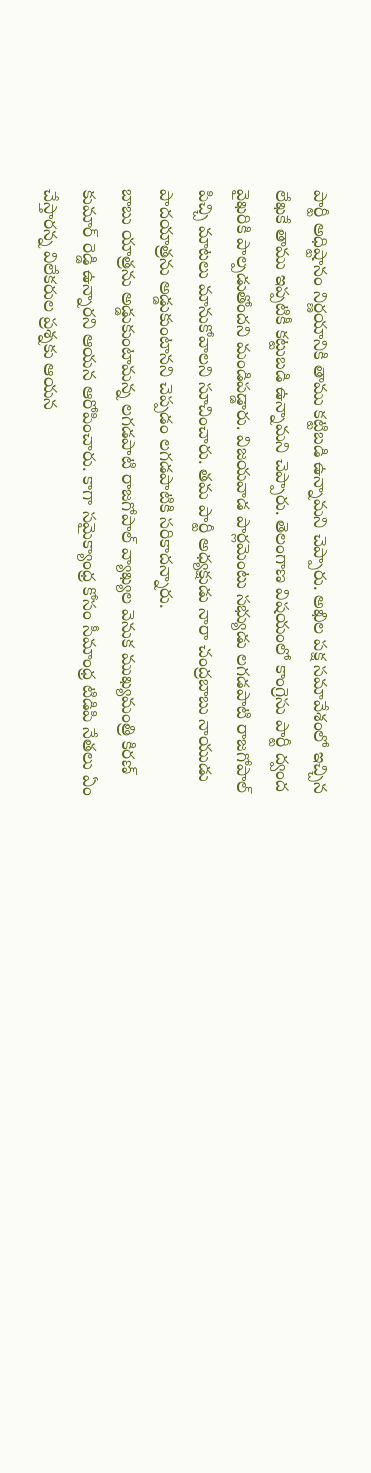పార్టీ అధిష్టానం నిర్ణయానికి తాము కట్టిబడి ఉన్నామని చెప్పారు. అఖిల పక్ష సమావేశంలో ఇచ్చిన లేఖకే తాము ఇప్పటికీ కట్టుబడి ఉన్నామని చెప్పారు. తెలంగాణ విషయంలో కాంగ్రెసు పార్టీ ద్వంద వైఖరికి పాల్పడుతోందని మండిపడ్డారు. విజయవాడ పార్లమెంటు సభ్యుడు లగడపాటి రాజగోపాల్ పిచ్చి మాటలు మానుకోవాలని సూచించారు. తమ పార్టీ అధ్యక్షుడు నారా చంద్రబాబు నాయుడు పాదయాత్రను అడ్డుకుంటానని చెప్పడం లగడపాటికి సరికాదన్నారు.
బాబు యాత్రను అడ్డుకుంటామన్న లగడపాటి రాజగోపాల్ వ్యాఖ్యల వెనుక ముఖ్యమంత్రి కిరణ్ కుమార్ రెడ్డి ఉన్నారని ఆయన ఆరోపించారు. కాగా సమైక్యాంధ్ర కోసం సీమాంధ్ర టిడిపి నేతలు ఏం చేస్తారన్న విలేకరుల ప్రశ్నకు ఆయన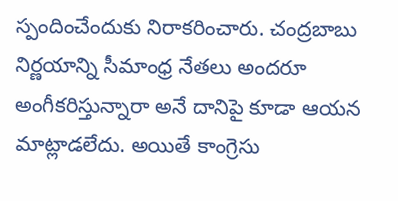స్పందించేందుకు నిరాకరించారు. చంద్రబాబు నిర్ణయాన్ని సీమాంధ్ర నేతలు అందరూ అంగీకరిస్తున్నారా అనే దానిపై కూడా ఆయన మాట్లాడలేదు. అయితే కాంగ్రెసు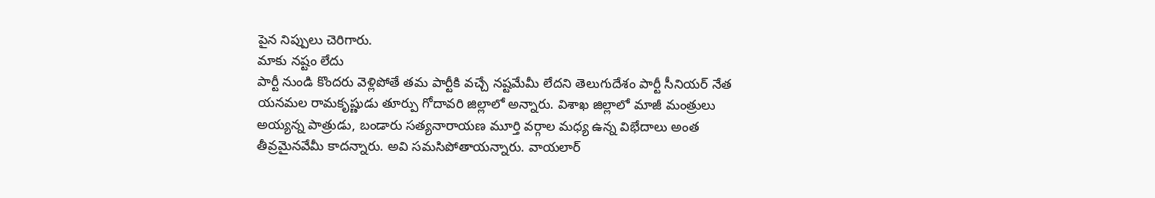పైన నిప్పులు చెరిగారు.
మాకు నష్టం లేదు
పార్టీ నుండి కొందరు వెళ్లిపోతే తమ పార్టీకి వచ్చే నష్టమేమీ లేదని తెలుగుదేశం పార్టీ సీనియర్ నేత యనమల రామకృష్ణుడు తూర్పు గోదావరి జిల్లాలో అన్నారు. విశాఖ జిల్లాలో మాజీ మంత్రులు అయ్యన్న పాత్రుడు, బండారు సత్యనారాయణ మూర్తి వర్గాల మధ్య ఉన్న విభేదాలు అంత తీవ్రమైనవేమీ కాదన్నారు. అవి సమసిపోతాయన్నారు. వాయలార్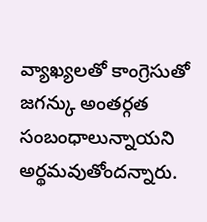వ్యాఖ్యలతో కాంగ్రెసుతో జగన్కు అంతర్గత సంబంధాలున్నాయని అర్థమవుతోందన్నారు.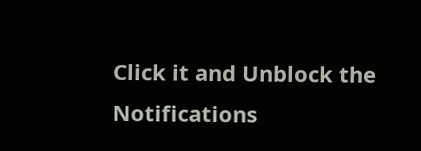Click it and Unblock the Notifications